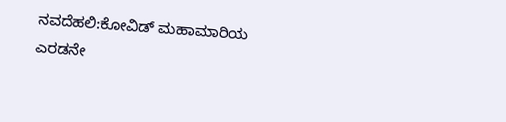ನವದೆಹಲಿ:ಕೋವಿಡ್ ಮಹಾಮಾರಿಯ ಎರಡನೇ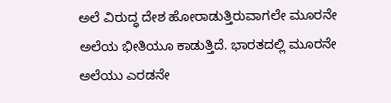ಅಲೆ ವಿರುದ್ಧ ದೇಶ ಹೋರಾಡುತ್ತಿರುವಾಗಲೇ ಮೂರನೇ ಅಲೆಯ ಭೀತಿಯೂ ಕಾಡುತ್ತಿದೆ. ಭಾರತದಲ್ಲಿ ಮೂರನೇ ಅಲೆಯು ಎರಡನೇ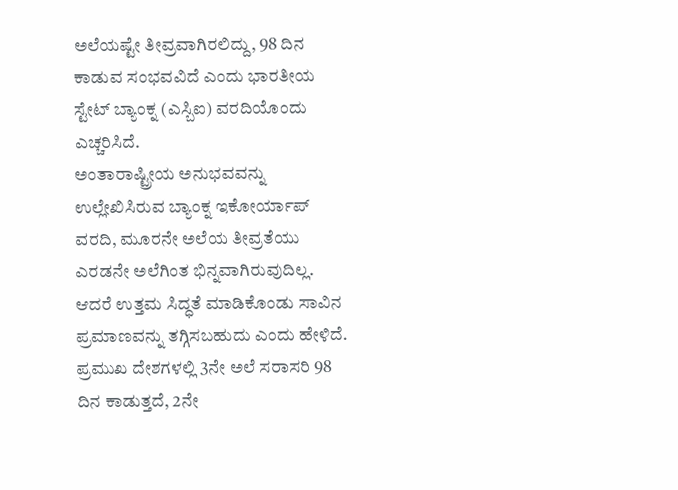ಅಲೆಯಷ್ಟೇ ತೀವ್ರವಾಗಿರಲಿದ್ದು, 98 ದಿನ ಕಾಡುವ ಸಂಭವವಿದೆ ಎಂದು ಭಾರತೀಯ ಸ್ಟೇಟ್ ಬ್ಯಾಂಕ್ನ (ಎಸ್ಬಿಐ) ವರದಿಯೊಂದು ಎಚ್ಚರಿಸಿದೆ.
ಅಂತಾರಾಷ್ಟ್ರೀಯ ಅನುಭವವನ್ನು ಉಲ್ಲೇಖಿಸಿರುವ ಬ್ಯಾಂಕ್ನ ಇಕೋರ್ಯಾಪ್ ವರದಿ, ಮೂರನೇ ಅಲೆಯ ತೀವ್ರತೆಯು ಎರಡನೇ ಅಲೆಗಿಂತ ಭಿನ್ನವಾಗಿರುವುದಿಲ್ಲ. ಆದರೆ ಉತ್ತಮ ಸಿದ್ಧತೆ ಮಾಡಿಕೊಂಡು ಸಾವಿನ ಪ್ರಮಾಣವನ್ನು ತಗ್ಗಿಸಬಹುದು ಎಂದು ಹೇಳಿದೆ. ಪ್ರಮುಖ ದೇಶಗಳಲ್ಲಿ 3ನೇ ಅಲೆ ಸರಾಸರಿ 98 ದಿನ ಕಾಡುತ್ತದೆ, 2ನೇ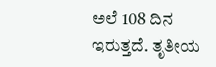ಅಲೆ 108 ದಿನ ಇರುತ್ತದೆ. ತೃತೀಯ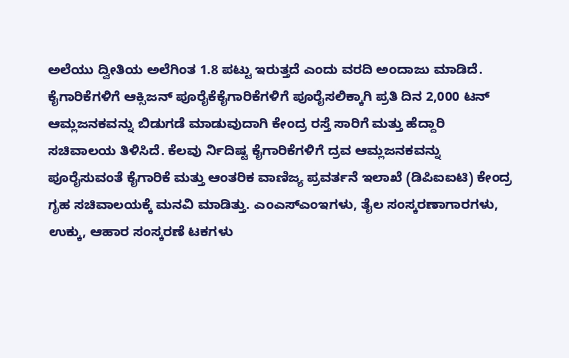ಅಲೆಯು ದ್ವೀತಿಯ ಅಲೆಗಿಂತ 1.8 ಪಟ್ಟು ಇರುತ್ತದೆ ಎಂದು ವರದಿ ಅಂದಾಜು ಮಾಡಿದೆ.
ಕೈಗಾರಿಕೆಗಳಿಗೆ ಆಕ್ಸಿಜನ್ ಪೂರೈಕೆಕೈಗಾರಿಕೆಗಳಿಗೆ ಪೂರೈಸಲಿಕ್ಕಾಗಿ ಪ್ರತಿ ದಿನ 2,000 ಟನ್ ಆಮ್ಲಜನಕವನ್ನು ಬಿಡುಗಡೆ ಮಾಡುವುದಾಗಿ ಕೇಂದ್ರ ರಸ್ತೆ ಸಾರಿಗೆ ಮತ್ತು ಹೆದ್ದಾರಿ ಸಚಿವಾಲಯ ತಿಳಿಸಿದೆ. ಕೆಲವು ರ್ನಿದಿಷ್ಟ ಕೈಗಾರಿಕೆಗಳಿಗೆ ದ್ರವ ಆಮ್ಲಜನಕವನ್ನು ಪೂರೈಸುವಂತೆ ಕೈಗಾರಿಕೆ ಮತ್ತು ಆಂತರಿಕ ವಾಣಿಜ್ಯ ಪ್ರವರ್ತನೆ ಇಲಾಖೆ (ಡಿಪಿಐಐಟಿ) ಕೇಂದ್ರ ಗೃಹ ಸಚಿವಾಲಯಕ್ಕೆ ಮನವಿ ಮಾಡಿತ್ತು. ಎಂಎಸ್ಎಂಇಗಳು, ತೈಲ ಸಂಸ್ಕರಣಾಗಾರಗಳು, ಉಕ್ಕು, ಆಹಾರ ಸಂಸ್ಕರಣೆ ಟಕಗಳು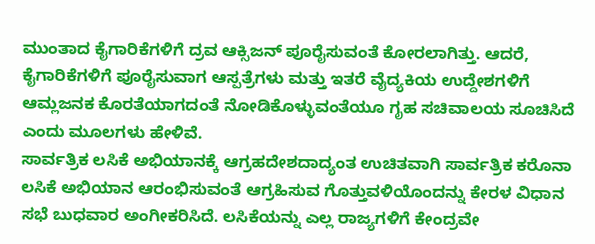ಮುಂತಾದ ಕೈಗಾರಿಕೆಗಳಿಗೆ ದ್ರವ ಆಕ್ಸಿಜನ್ ಪೂರೈಸುವಂತೆ ಕೋರಲಾಗಿತ್ತು. ಆದರೆ, ಕೈಗಾರಿಕೆಗಳಿಗೆ ಪೂರೈಸುವಾಗ ಆಸ್ಪತ್ರೆಗಳು ಮತ್ತು ಇತರೆ ವೈದ್ಯಕಿಯ ಉದ್ದೇಶಗಳಿಗೆ ಆಮ್ಲಜನಕ ಕೊರತೆಯಾಗದಂತೆ ನೋಡಿಕೊಳ್ಳುವಂತೆಯೂ ಗೃಹ ಸಚಿವಾಲಯ ಸೂಚಿಸಿದೆ ಎಂದು ಮೂಲಗಳು ಹೇಳಿವೆ.
ಸಾರ್ವತ್ರಿಕ ಲಸಿಕೆ ಅಭಿಯಾನಕ್ಕೆ ಆಗ್ರಹದೇಶದಾದ್ಯಂತ ಉಚಿತವಾಗಿ ಸಾರ್ವತ್ರಿಕ ಕರೊನಾ ಲಸಿಕೆ ಅಭಿಯಾನ ಆರಂಭಿಸುವಂತೆ ಆಗ್ರಹಿಸುವ ಗೊತ್ತುವಳಿಯೊಂದನ್ನು ಕೇರಳ ವಿಧಾನ ಸಭೆ ಬುಧವಾರ ಅಂಗೀಕರಿಸಿದೆ. ಲಸಿಕೆಯನ್ನು ಎಲ್ಲ ರಾಜ್ಯಗಳಿಗೆ ಕೇಂದ್ರವೇ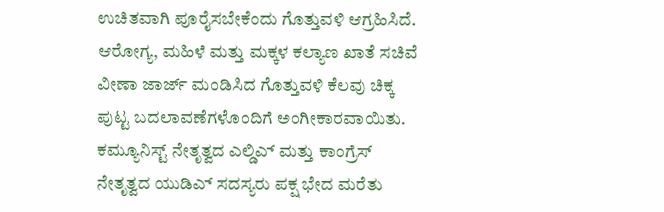ಉಚಿತವಾಗಿ ಪೂರೈಸಬೇಕೆಂದು ಗೊತ್ತುವಳಿ ಆಗ್ರಹಿಸಿದೆ. ಆರೋಗ್ಯ, ಮಹಿಳೆ ಮತ್ತು ಮಕ್ಕಳ ಕಲ್ಯಾಣ ಖಾತೆ ಸಚಿವೆ ವೀಣಾ ಜಾರ್ಜ್ ಮಂಡಿಸಿದ ಗೊತ್ತುವಳಿ ಕೆಲವು ಚಿಕ್ಕ ಪುಟ್ಟ ಬದಲಾವಣೆಗಳೊಂದಿಗೆ ಅಂಗೀಕಾರವಾಯಿತು. ಕಮ್ಯೂನಿಸ್ಟ್ ನೇತೃತ್ವದ ಎಲ್ಡಿಎ್ ಮತ್ತು ಕಾಂಗ್ರೆಸ್ ನೇತೃತ್ವದ ಯುಡಿಎ್ ಸದಸ್ಯರು ಪಕ್ಷ ಭೇದ ಮರೆತು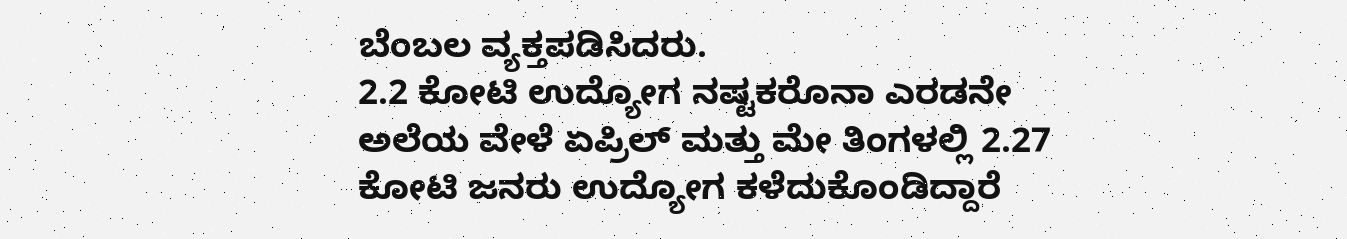ಬೆಂಬಲ ವ್ಯಕ್ತಪಡಿಸಿದರು.
2.2 ಕೋಟಿ ಉದ್ಯೋಗ ನಷ್ಟಕರೊನಾ ಎರಡನೇ ಅಲೆಯ ವೇಳೆ ಏಪ್ರಿಲ್ ಮತ್ತು ಮೇ ತಿಂಗಳಲ್ಲಿ 2.27 ಕೋಟಿ ಜನರು ಉದ್ಯೋಗ ಕಳೆದುಕೊಂಡಿದ್ದಾರೆ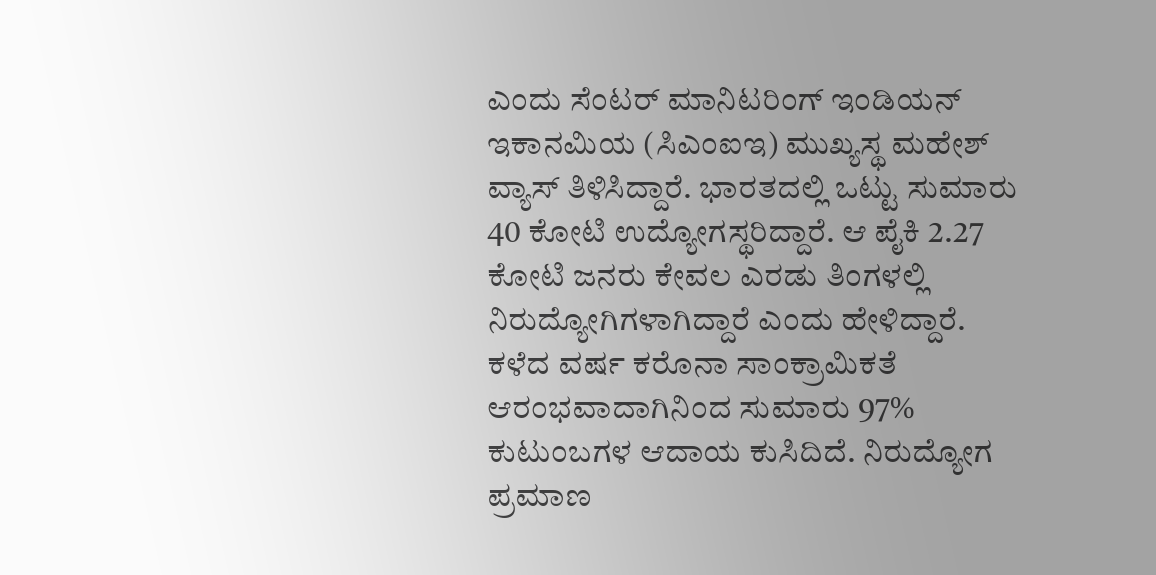ಎಂದು ಸೆಂಟರ್ ಮಾನಿಟರಿಂಗ್ ಇಂಡಿಯನ್ ಇಕಾನಮಿಯ (ಸಿಎಂಐಇ) ಮುಖ್ಯಸ್ಥ ಮಹೇಶ್ ವ್ಯಾಸ್ ತಿಳಿಸಿದ್ದಾರೆ. ಭಾರತದಲ್ಲಿ ಒಟ್ಟು ಸುಮಾರು 40 ಕೋಟಿ ಉದ್ಯೋಗಸ್ಥರಿದ್ದಾರೆ. ಆ ಪೈಕಿ 2.27 ಕೋಟಿ ಜನರು ಕೇವಲ ಎರಡು ತಿಂಗಳಲ್ಲಿ ನಿರುದ್ಯೋಗಿಗಳಾಗಿದ್ದಾರೆ ಎಂದು ಹೇಳಿದ್ದಾರೆ. ಕಳೆದ ವರ್ಷ ಕರೊನಾ ಸಾಂಕ್ರಾಮಿಕತೆ ಆರಂಭವಾದಾಗಿನಿಂದ ಸುಮಾರು 97% ಕುಟುಂಬಗಳ ಆದಾಯ ಕುಸಿದಿದೆ. ನಿರುದ್ಯೋಗ ಪ್ರಮಾಣ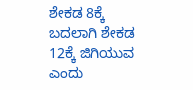ಶೇಕಡ 8ಕ್ಕೆ ಬದಲಾಗಿ ಶೇಕಡ 12ಕ್ಕೆ ಜಿಗಿಯುವ ಎಂದು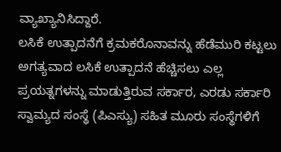ವ್ಯಾಖ್ಯಾನಿಸಿದ್ದಾರೆ.
ಲಸಿಕೆ ಉತ್ಪಾದನೆಗೆ ಕ್ರಮಕರೊನಾವನ್ನು ಹೆಡೆಮುರಿ ಕಟ್ಟಲು ಅಗತ್ಯವಾದ ಲಸಿಕೆ ಉತ್ಪಾದನೆ ಹೆಚ್ಚಿಸಲು ಎಲ್ಲ ಪ್ರಯತ್ನಗಳನ್ನು ಮಾಡುತ್ತಿರುವ ಸರ್ಕಾರ, ಎರಡು ಸರ್ಕಾರಿ ಸ್ವಾಮ್ಯದ ಸಂಸ್ಥೆ (ಪಿಎಸ್ಯು) ಸಹಿತ ಮೂರು ಸಂಸ್ಥೆಗಳಿಗೆ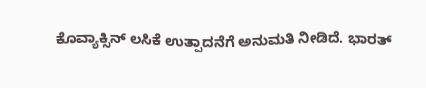ಕೊವ್ಯಾಕ್ಸಿನ್ ಲಸಿಕೆ ಉತ್ಪಾದನೆಗೆ ಅನುಮತಿ ನೀಡಿದೆ. ಭಾರತ್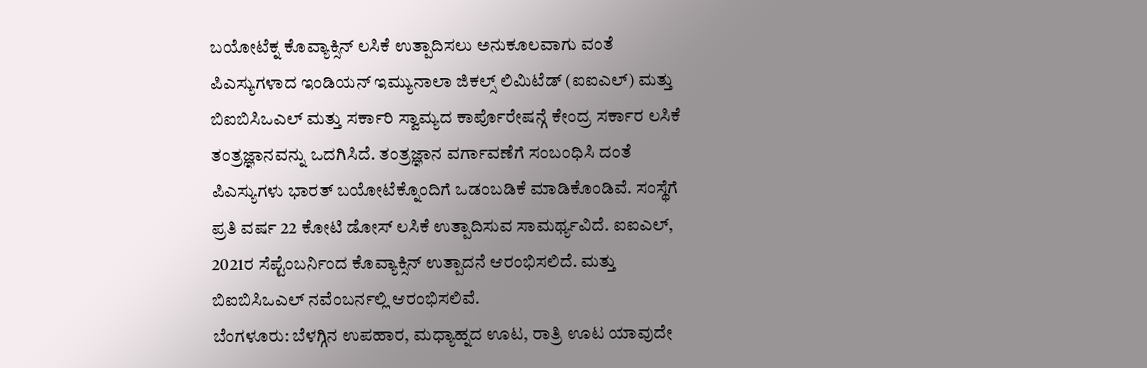ಬಯೋಟೆಕ್ನ ಕೊವ್ಯಾಕ್ಸಿನ್ ಲಸಿಕೆ ಉತ್ಪಾದಿಸಲು ಅನುಕೂಲವಾಗು ವಂತೆ ಪಿಎಸ್ಯುಗಳಾದ ಇಂಡಿಯನ್ ಇಮ್ಯುನಾಲಾ ಜಿಕಲ್ಸ್ ಲಿಮಿಟೆಡ್ (ಐಐಎಲ್) ಮತ್ತು ಬಿಐಬಿಸಿಒಎಲ್ ಮತ್ತು ಸರ್ಕಾರಿ ಸ್ವಾಮ್ಯದ ಕಾರ್ಪೊರೇಷನ್ಗೆ ಕೇಂದ್ರ ಸರ್ಕಾರ ಲಸಿಕೆ ತಂತ್ರಜ್ಞಾನವನ್ನು ಒದಗಿಸಿದೆ. ತಂತ್ರಜ್ಞಾನ ವರ್ಗಾವಣೆಗೆ ಸಂಬಂಧಿಸಿ ದಂತೆ ಪಿಎಸ್ಯುಗಳು ಭಾರತ್ ಬಯೋಟೆಕ್ನೊಂದಿಗೆ ಒಡಂಬಡಿಕೆ ಮಾಡಿಕೊಂಡಿವೆ. ಸಂಸ್ಥೆಗೆ ಪ್ರತಿ ವರ್ಷ 22 ಕೋಟಿ ಡೋಸ್ ಲಸಿಕೆ ಉತ್ಪಾದಿಸುವ ಸಾಮರ್ಥ್ಯವಿದೆ. ಐಐಎಲ್, 2021ರ ಸೆಪ್ಟೆಂಬರ್ನಿಂದ ಕೊವ್ಯಾಕ್ಸಿನ್ ಉತ್ಪಾದನೆ ಆರಂಭಿಸಲಿದೆ. ಮತ್ತು ಬಿಐಬಿಸಿಒಎಲ್ ನವೆಂಬರ್ನಲ್ಲಿ ಆರಂಭಿಸಲಿವೆ.
ಬೆಂಗಳೂರು: ಬೆಳಗ್ಗಿನ ಉಪಹಾರ, ಮಧ್ಯಾಹ್ನದ ಊಟ, ರಾತ್ರಿ ಊಟ ಯಾವುದೇ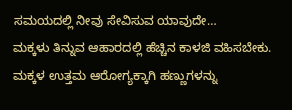ಸಮಯದಲ್ಲಿ ನೀವು ಸೇವಿಸುವ ಯಾವುದೇ…
ಮಕ್ಕಳು ತಿನ್ನುವ ಆಹಾರದಲ್ಲಿ ಹೆಚ್ಚಿನ ಕಾಳಜಿ ವಹಿಸಬೇಕು. ಮಕ್ಕಳ ಉತ್ತಮ ಆರೋಗ್ಯಕ್ಕಾಗಿ ಹಣ್ಣುಗಳನ್ನು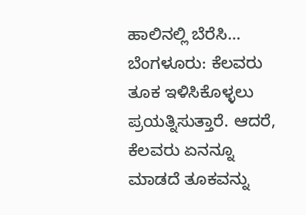ಹಾಲಿನಲ್ಲಿ ಬೆರೆಸಿ…
ಬೆಂಗಳೂರು: ಕೆಲವರು ತೂಕ ಇಳಿಸಿಕೊಳ್ಳಲು ಪ್ರಯತ್ನಿಸುತ್ತಾರೆ. ಆದರೆ, ಕೆಲವರು ಏನನ್ನೂ ಮಾಡದೆ ತೂಕವನ್ನು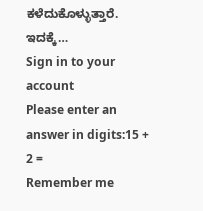ಕಳೆದುಕೊಳ್ಳುತ್ತಾರೆ. ಇದಕ್ಕೆ…
Sign in to your account
Please enter an answer in digits:15 + 2 =
Remember me